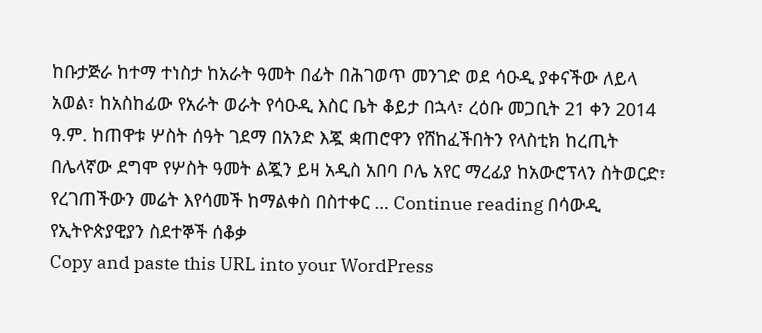ከቡታጅራ ከተማ ተነስታ ከአራት ዓመት በፊት በሕገወጥ መንገድ ወደ ሳዑዲ ያቀናችው ለይላ አወል፣ ከአስከፊው የአራት ወራት የሳዑዲ እስር ቤት ቆይታ በኋላ፣ ረዕቡ መጋቢት 21 ቀን 2014 ዓ.ም. ከጠዋቱ ሦስት ሰዓት ገደማ በአንድ እጇ ቋጠሮዋን የሸከፈችበትን የላስቲክ ከረጢት በሌላኛው ደግሞ የሦስት ዓመት ልጇን ይዛ አዲስ አበባ ቦሌ አየር ማረፊያ ከአውሮፕላን ስትወርድ፣ የረገጠችውን መሬት እየሳመች ከማልቀስ በስተቀር … Continue reading በሳውዲ የኢትዮጵያዊያን ስደተኞች ሰቆቃ
Copy and paste this URL into your WordPress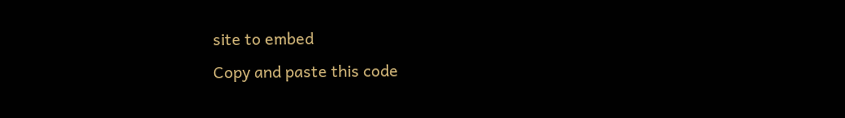site to embed
Copy and paste this code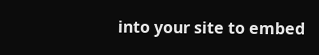into your site to embed